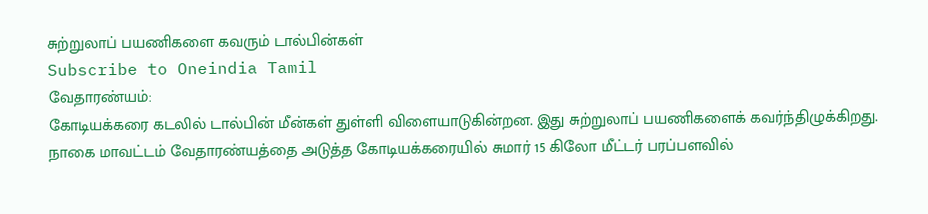சுற்றுலாப் பயணிகளை கவரும் டால்பின்கள்
Subscribe to Oneindia Tamil
வேதாரண்யம்:
கோடியக்கரை கடலில் டால்பின் மீன்கள் துள்ளி விளையாடுகின்றன. இது சுற்றுலாப் பயணிகளைக் கவர்ந்திழுக்கிறது.
நாகை மாவட்டம் வேதாரண்யத்தை அடுத்த கோடியக்கரையில் சுமார் 15 கிலோ மீட்டர் பரப்பளவில்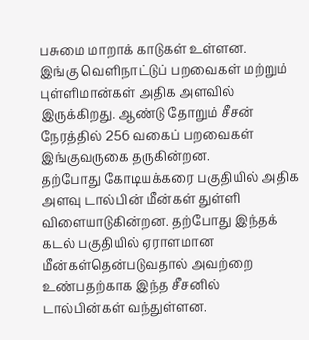பசுமை மாறாக் காடுகள் உள்ளன.
இங்கு வெளிநாட்டுப் பறவைகள் மற்றும் புள்ளிமான்கள் அதிக அளவில் இருக்கிறது. ஆண்டு தோறும் சீசன் நேரத்தில் 256 வகைப் பறவைகள் இங்குவருகை தருகின்றன.
தற்போது கோடியக்கரை பகுதியில் அதிக அளவு டால்பின் மீன்கள் துள்ளி விளையாடுகின்றன. தற்போது இந்தக் கடல் பகுதியில் ஏராளமான மீன்கள்தென்படுவதால் அவற்றை உண்பதற்காக இந்த சீசனில் டால்பின்கள் வந்துள்ளன.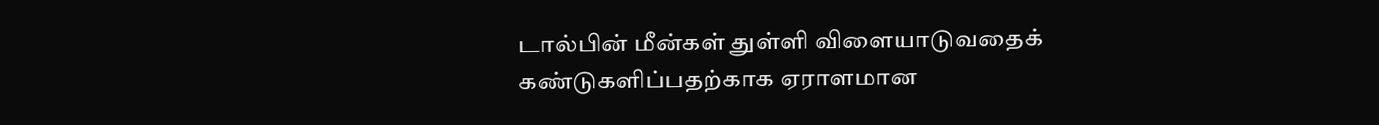டால்பின் மீன்கள் துள்ளி விளையாடுவதைக் கண்டுகளிப்பதற்காக ஏராளமான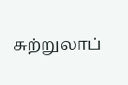சுற்றுலாப்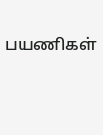பயணிகள்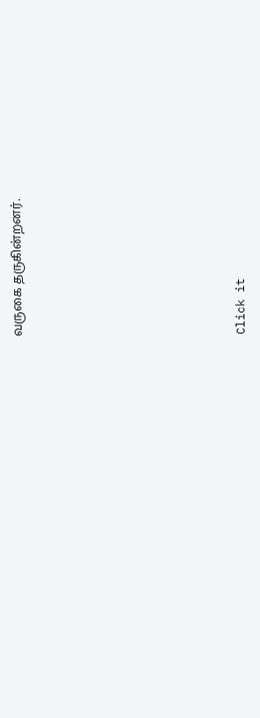வருகை தருகின்றனர்.












Click it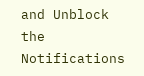and Unblock the Notifications